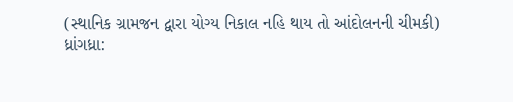(સ્થાનિક ગ્રામજન દ્વારા યોગ્ય નિકાલ નહિ થાય તો આંદોલનની ચીમકી)
ધ્રાંગધ્રા: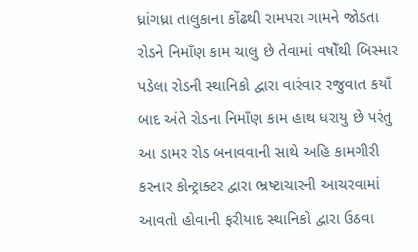ધ્રાંગધ્રા તાલુકાના કોંઢથી રામપરા ગામને જોડતા રોડને નિમાઁણ કામ ચાલુ છે તેવામાં વષોઁથી બિસ્માર પડેલા રોડની સ્થાનિકો દ્વારા વારંવાર રજુવાત કયાઁ બાદ અંતે રોડના નિમાઁણ કામ હાથ ધરાયુ છે પરંતુ આ ડામર રોડ બનાવવાની સાથે અહિ કામગીરી કરનાર કોન્ટ્રાક્ટર દ્વારા ભ્રષ્ટાચારની આચરવામાં આવતો હોવાની ફરીયાદ સ્થાનિકો દ્વારા ઉઠવા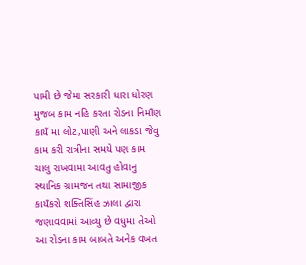પામી છે જેમા સરકારી ધારા ધોરણ મુજબ કામ નહિ કરતા રોડના નિમાઁણ કાયઁ મા લોટ,પાણી અને લાકડા જેવુ કામ કરી રાત્રીના સમયે પણ કામ ચાલુ રાખવામા આવતુ હોવાનુ સ્થાનિક ગ્રામજન તથા સામાજીક કાયઁકરો શક્તિસિંહ ઝાલા દ્વારા જણાવવામાં આવ્યુ છે વધુમા તેઓ આ રોડના કામ બાબતે અનેક વખત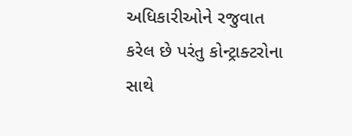અધિકારીઓને રજુવાત કરેલ છે પરંતુ કોન્ટ્રાક્ટરોના સાથે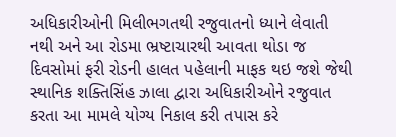અધિકારીઓની મિલીભગતથી રજુવાતનો ધ્યાને લેવાતી નથી અને આ રોડમા ભ્રષ્ટાચારથી આવતા થોડા જ દિવસોમાં ફરી રોડની હાલત પહેલાની માફક થઇ જશે જેથી સ્થાનિક શક્તિસિંહ ઝાલા દ્વારા અધિકારીઓને રજુવાત કરતા આ મામલે યોગ્ય નિકાલ કરી તપાસ કરે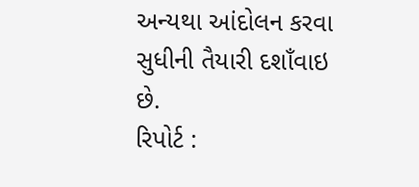અન્યથા આંદોલન કરવા સુધીની તૈયારી દશાઁવાઇ છે.
રિપોર્ટ :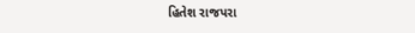હિતેશ રાજપરા